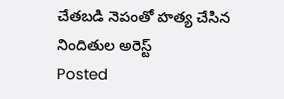చేతబడి నెపంతో హత్య చేసిన నిందితుల అరెస్ట్
Posted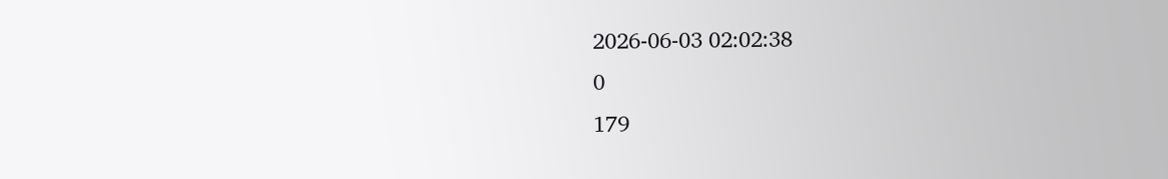2026-06-03 02:02:38
0
179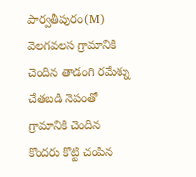పార్వతీపురం(M) వెలగవలస గ్రామానికి చెందిన తాడంగి రమేశ్ను చేతబడి నెపంతో గ్రామానికి చెందిన కొందరు కొట్టి చంపిన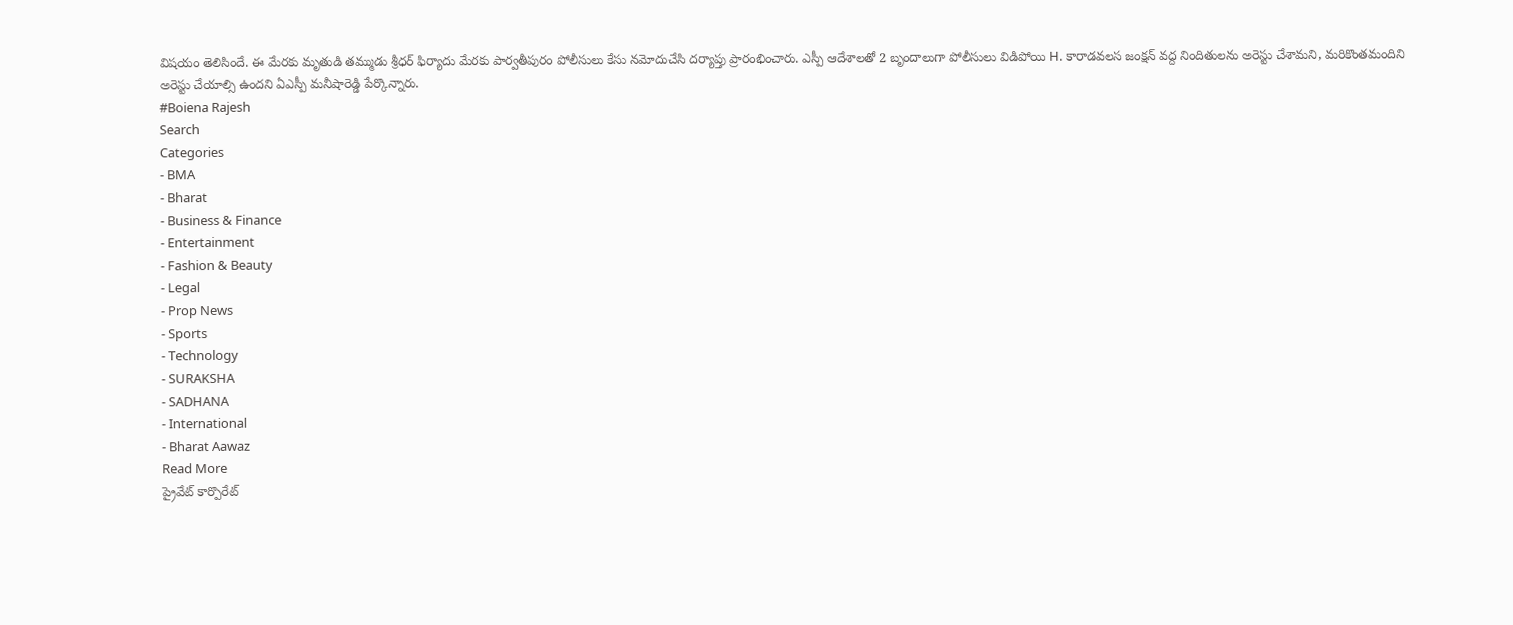విషయం తెలిసిందే. ఈ మేరకు మృతుడి తమ్ముడు శ్రీధర్ ఫిర్యాదు మేరకు పార్వతీపురం పోలీసులు కేసు నమోదుచేసి దర్యాప్తు ప్రారంభించారు. ఎస్పీ ఆదేశాలతో 2 బృందాలుగా పోలీసులు విడిపోయి H. కారాడవలస జంక్షన్ వద్ద నిందితులను అరెస్టు చేశామని, మరికొంతమందిని అరెస్టు చేయాల్సి ఉందని ఏఎస్పీ మనీషారెడ్డి పేర్కొన్నారు.
#Boiena Rajesh
Search
Categories
- BMA
- Bharat
- Business & Finance
- Entertainment
- Fashion & Beauty
- Legal
- Prop News
- Sports
- Technology
- SURAKSHA
- SADHANA
- International
- Bharat Aawaz
Read More
ప్రైవేట్ కార్పొరేట్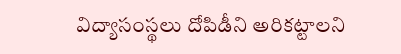విద్యాసంస్థలు దోపిడీని అరికట్టాలని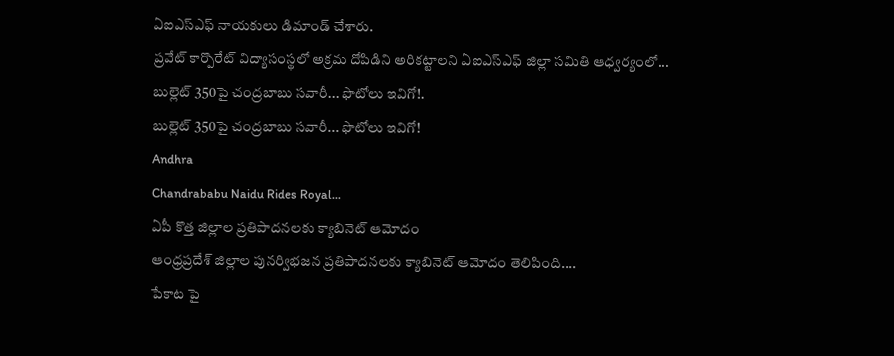ఏఐఎస్ఎఫ్ నాయకులు డిమాండ్ చేశారు.
ప్రవేట్ కార్పొరేట్ విద్యాసంస్థలో అక్రమ దోపిడిని అరికట్టాలని ఏఐఎస్ఎఫ్ జిల్లా సమితి ఆధ్వర్యంలో...
బుల్లెట్ 350పై చంద్రబాబు సవారీ... ఫొటోలు ఇవిగో!.
బుల్లెట్ 350పై చంద్రబాబు సవారీ... ఫొటోలు ఇవిగో!
Andhra
Chandrababu Naidu Rides Royal...
ఏపీ కొత్త జిల్లాల ప్రతిపాదనలకు క్యాబినెట్ ఆమోదం
ఆంధ్రప్రదేశ్ జిల్లాల పునర్విభజన ప్రతిపాదనలకు క్యాబినెట్ ఆమోదం తెలిపింది....
పేకాట పై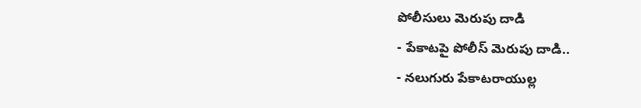పోలీసులు మెరుపు దాడి
- పేకాటపై పోలీస్ మెరుపు దాడి..
- నలుగురు పేకాటరాయుల్ల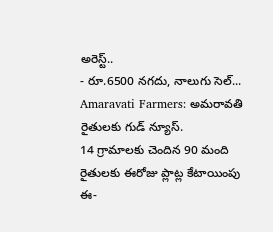అరెస్ట్..
- రూ.6500 నగదు, నాలుగు సెల్...
Amaravati Farmers: అమరావతి రైతులకు గుడ్ న్యూస్.
14 గ్రామాలకు చెందిన 90 మంది రైతులకు ఈరోజు ప్లాట్ల కేటాయింపు
ఈ-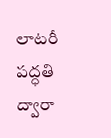లాటరీ పద్ధతి ద్వారా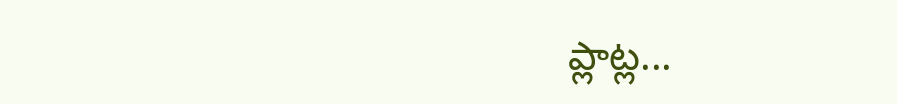ప్లాట్ల...